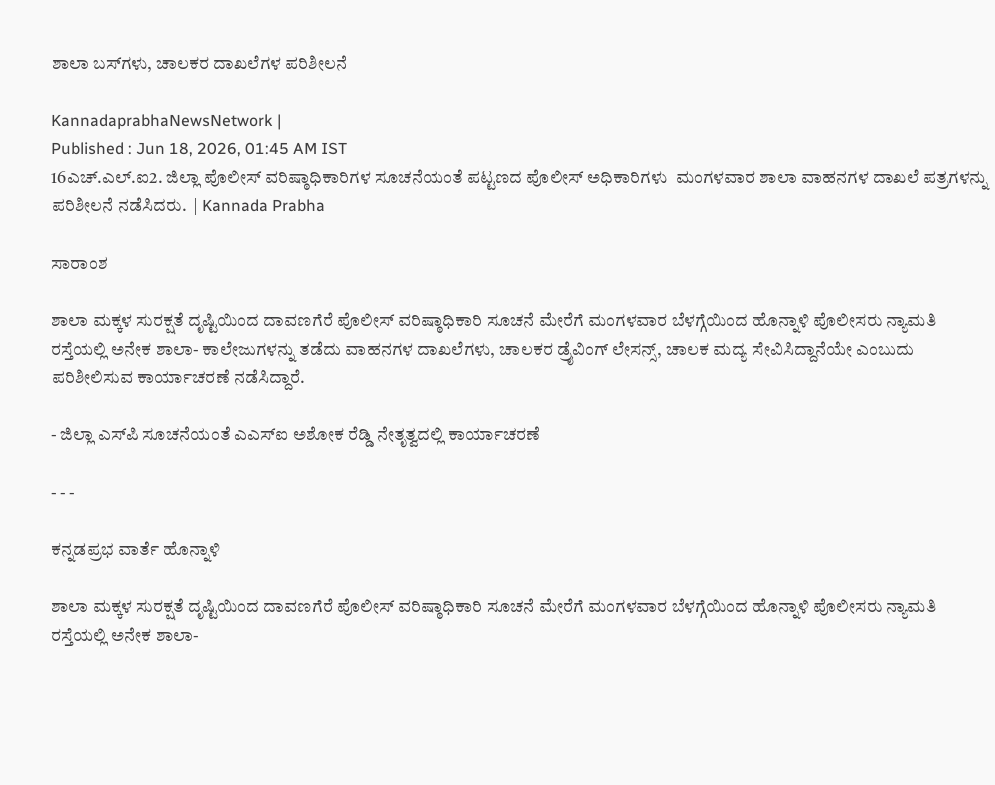ಶಾಲಾ ಬಸ್‌ಗಳು, ಚಾಲಕರ ದಾಖಲೆಗಳ ಪರಿಶೀಲನೆ

KannadaprabhaNewsNetwork |
Published : Jun 18, 2026, 01:45 AM IST
16ಎಚ್.ಎಲ್.ಐ2. ಜಿಲ್ಲಾ ಪೊಲೀಸ್ ವರಿಷ್ಠಾಧಿಕಾರಿಗಳ ಸೂಚನೆಯಂತೆ ಪಟ್ಟಣದ ಪೊಲೀಸ್ ಅಧಿಕಾರಿಗಳು  ಮಂಗಳವಾರ ಶಾಲಾ ವಾಹನಗಳ ದಾಖಲೆ ಪತ್ರಗಳನ್ನು ಪರಿಶೀಲನೆ ನಡೆಸಿದರು.  | Kannada Prabha

ಸಾರಾಂಶ

ಶಾಲಾ ಮಕ್ಕಳ ಸುರಕ್ಷತೆ ದೃಷ್ಟಿಯಿಂದ ದಾವಣಗೆರೆ ಪೊಲೀಸ್ ವರಿಷ್ಠಾಧಿಕಾರಿ ಸೂಚನೆ ಮೇರೆಗೆ ಮಂಗಳವಾರ ಬೆಳಗ್ಗೆಯಿಂದ ಹೊನ್ನಾಳಿ ಪೊಲೀಸರು ನ್ಯಾಮತಿ ರಸ್ತೆಯಲ್ಲಿ ಅನೇಕ ಶಾಲಾ- ಕಾಲೇಜುಗಳನ್ನು ತಡೆದು ವಾಹನಗಳ ದಾಖಲೆಗಳು, ಚಾಲಕರ ಡ್ರೈವಿಂಗ್ ಲೇಸನ್ಸ್, ಚಾಲಕ ಮದ್ಯ ಸೇವಿಸಿದ್ದಾನೆಯೇ ಎಂಬುದು ಪರಿಶೀಲಿಸುವ ಕಾರ್ಯಾಚರಣೆ ನಡೆಸಿದ್ದಾರೆ.

- ಜಿಲ್ಲಾ ಎಸ್‌ಪಿ ಸೂಚನೆಯಂತೆ ಎಎಸ್‌ಐ ಅಶೋಕ ರೆಡ್ಡಿ ನೇತೃತ್ವದಲ್ಲಿ ಕಾರ್ಯಾಚರಣೆ

- - -

ಕನ್ನಡಪ್ರಭ ವಾರ್ತೆ ಹೊನ್ನಾಳಿ

ಶಾಲಾ ಮಕ್ಕಳ ಸುರಕ್ಷತೆ ದೃಷ್ಟಿಯಿಂದ ದಾವಣಗೆರೆ ಪೊಲೀಸ್ ವರಿಷ್ಠಾಧಿಕಾರಿ ಸೂಚನೆ ಮೇರೆಗೆ ಮಂಗಳವಾರ ಬೆಳಗ್ಗೆಯಿಂದ ಹೊನ್ನಾಳಿ ಪೊಲೀಸರು ನ್ಯಾಮತಿ ರಸ್ತೆಯಲ್ಲಿ ಅನೇಕ ಶಾಲಾ-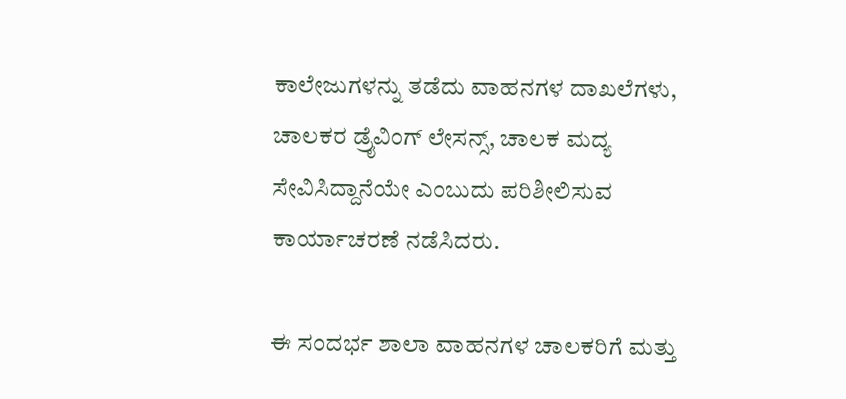ಕಾಲೇಜುಗಳನ್ನು ತಡೆದು ವಾಹನಗಳ ದಾಖಲೆಗಳು, ಚಾಲಕರ ಡ್ರೈವಿಂಗ್ ಲೇಸನ್ಸ್, ಚಾಲಕ ಮದ್ಯ ಸೇವಿಸಿದ್ದಾನೆಯೇ ಎಂಬುದು ಪರಿಶೀಲಿಸುವ ಕಾರ್ಯಾಚರಣೆ ನಡೆಸಿದರು.

ಈ ಸಂದರ್ಭ ಶಾಲಾ ವಾಹನಗಳ ಚಾಲಕರಿಗೆ ಮತ್ತು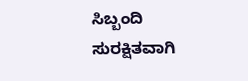ಸಿಬ್ಬಂದಿ ಸುರಕ್ಷಿತವಾಗಿ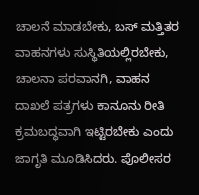ಚಾಲನೆ ಮಾಡಬೇಕು, ಬಸ್‌ ಮತ್ತಿತರ ವಾಹನಗಳು ಸುಸ್ಥಿತಿಯಲ್ಲಿರಬೇಕು, ಚಾಲನಾ ಪರವಾನಗಿ, ವಾಹನ ದಾಖಲೆ ಪತ್ರಗಳು ಕಾನೂನು ರೀತಿ ಕ್ರಮಬದ್ಧವಾಗಿ ಇಟ್ಟಿರಬೇಕು ಎಂದು ಜಾಗೃತಿ ಮೂಡಿಸಿದರು. ಪೊಲೀಸರ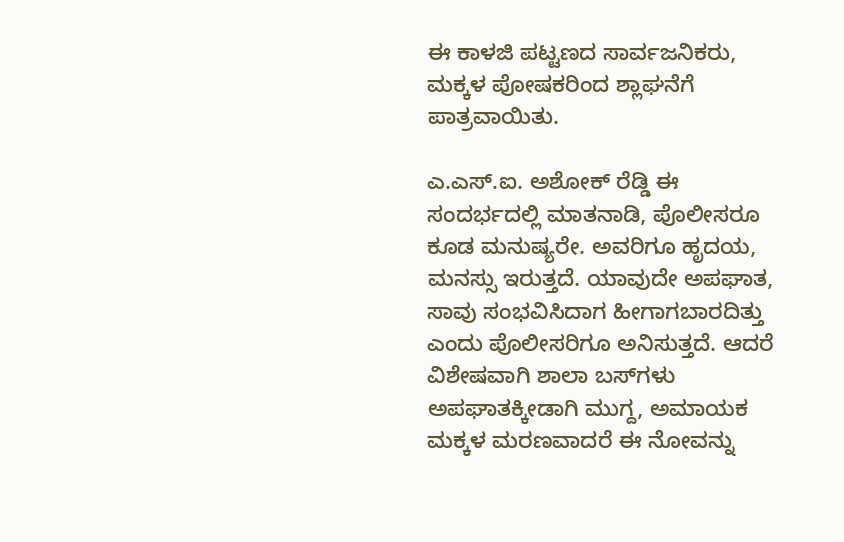ಈ ಕಾಳಜಿ ಪಟ್ಟಣದ ಸಾರ್ವಜನಿಕರು, ಮಕ್ಕಳ ಪೋಷಕರಿಂದ ಶ್ಲಾಘನೆಗೆ ಪಾತ್ರವಾಯಿತು.

ಎ.ಎಸ್.ಐ. ಅಶೋಕ್ ರೆಡ್ಡಿ ಈ ಸಂದರ್ಭದಲ್ಲಿ ಮಾತನಾಡಿ, ಪೊಲೀಸರೂ ಕೂಡ ಮನುಷ್ಯರೇ. ಅ‍ವರಿಗೂ ಹೃದಯ, ಮನಸ್ಸು ಇರುತ್ತದೆ. ಯಾವುದೇ ಅಪಘಾತ, ಸಾವು ಸಂಭವಿಸಿದಾಗ ಹೀಗಾಗಬಾರದಿತ್ತು ಎಂದು ಪೊಲೀಸರಿಗೂ ಅನಿಸುತ್ತದೆ. ಆದರೆ ವಿಶೇಷವಾಗಿ ಶಾಲಾ ಬಸ್‌ಗಳು ಅಪಘಾತಕ್ಕೀಡಾಗಿ ಮುಗ್ದ, ಅಮಾಯಕ ಮಕ್ಕಳ ಮರಣವಾದರೆ ಈ ನೋವನ್ನು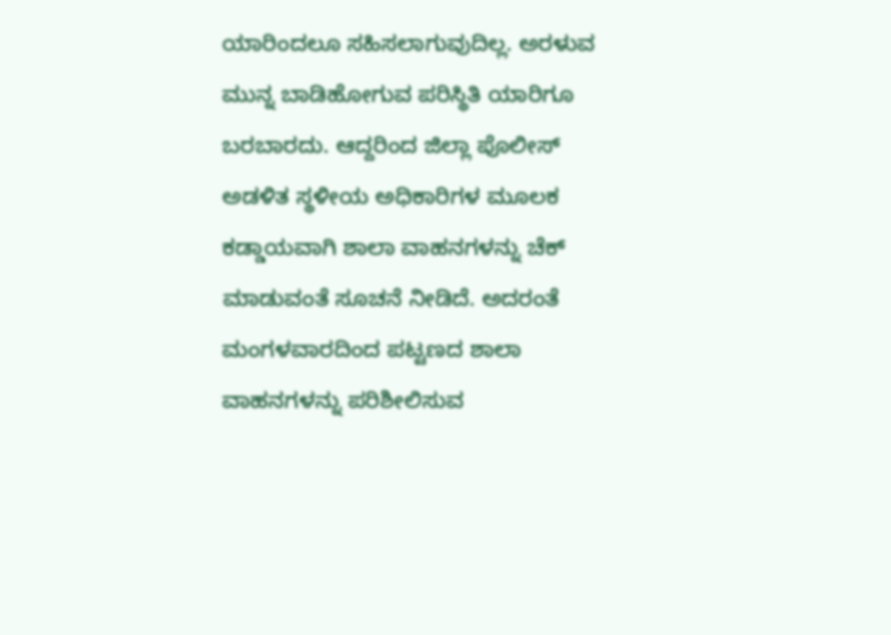ಯಾರಿಂದಲೂ ಸಹಿಸಲಾಗುವುದಿಲ್ಲ. ಅರಳುವ ಮುನ್ನ ಬಾಡಿಹೋಗುವ ಪರಿಸ್ಥಿತಿ ಯಾರಿಗೂ ಬರಬಾರದು. ಆದ್ದರಿಂದ ಜಿಲ್ಲಾ ಪೊಲೀಸ್ ಅಡಳಿತ ಸ್ಥಳೀಯ ಅಧಿಕಾರಿಗಳ ಮೂಲಕ ಕಡ್ಡಾಯವಾಗಿ ಶಾಲಾ ವಾಹನಗಳನ್ನು ಚೆಕ್ ಮಾಡುವಂತೆ ಸೂಚನೆ ನೀಡಿದೆ. ಅದರಂತೆ ಮಂಗಳವಾರದಿಂದ ಪಟ್ಟಣದ ಶಾಲಾ ವಾಹನಗಳನ್ನು ಪರಿಶೀಲಿಸುವ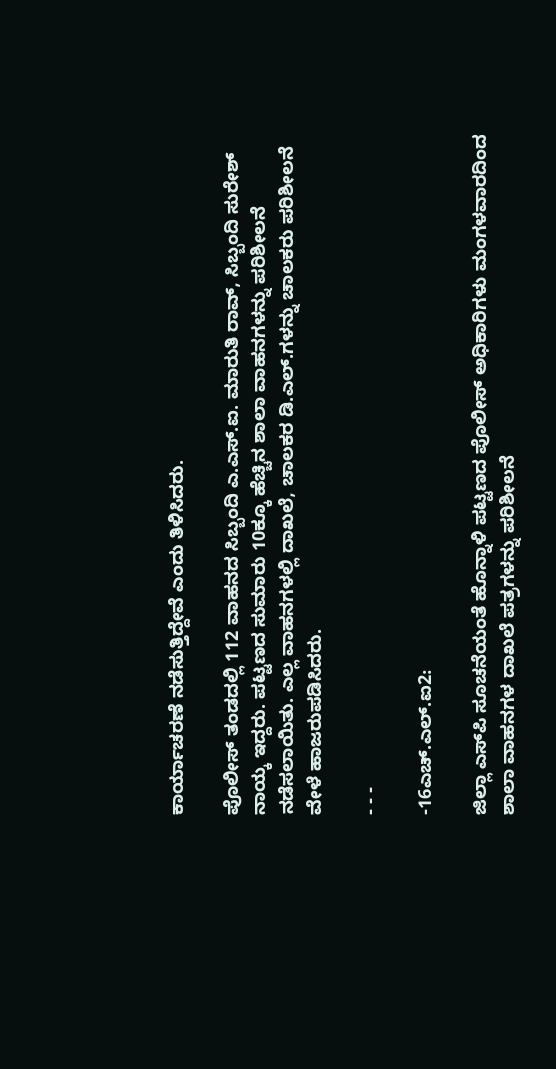ಕಾರ್ಯಾಚರಣೆ ನಡೆಸುತ್ತಿದ್ದೇವೆ ಎಂದು ತಿಳಿಸಿದರು.

ಪೊಲೀಸ್ ತಂಡದಲ್ಲಿ 112 ವಾಹನದ ಸಿಬ್ಬಂದಿ ಎ.ಎಸ್.ಐ. ಮಾರುತಿ ರಾವ್, ಸಿಬ್ಬಂದಿ ಸುರೇಶ್ ನಾಯ್ಕ ಇದ್ದರು. ಪಟ್ಟಣದ ಸುಮಾರು 10ಕ್ಕೂ ಹೆಚ್ಚಿನ ಶಾಲಾ ವಾಹನಗಳನ್ನು ಪರಿಶೀಲನೆ ನಡೆಸಲಾಯಿತು. ಎಲ್ಲ ವಾಹನಗಳಲ್ಲಿ ದಾಖಲೆ, ಚಾಲಕರ ಡಿ.ಎಲ್.ಗಳನ್ನು ಚಾಲಕರು ಪರಿಶೀಲನೆ ವೇಳೆ ಹಾಜರುಪಡಿಸಿದರು.

- - -

-16ಎಚ್.ಎಲ್.ಐ2:

ಜಿಲ್ಲಾ ಎಸ್‌ಪಿ ಸೂಚನೆಯಂತೆ ಹೊನ್ನಾಳಿ ಪಟ್ಟಣದ ಪೊಲೀಸ್ ಅಧಿಕಾರಿಗಳು ಮಂಗಳವಾರದಿಂದ ಶಾಲಾ ವಾಹನಗಳ ದಾಖಲೆ ಪತ್ರಗಳನ್ನು ಪರಿಶೀಲನೆ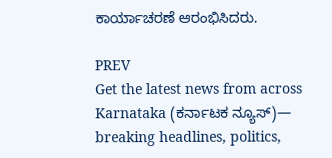ಕಾರ್ಯಾಚರಣೆ ಆರಂಭಿಸಿದರು.

PREV
Get the latest news from across Karnataka (ಕರ್ನಾಟಕ ನ್ಯೂಸ್)— breaking headlines, politics,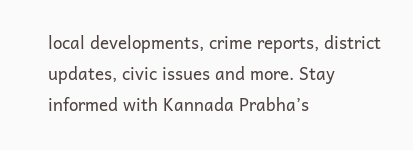local developments, crime reports, district updates, civic issues and more. Stay informed with Kannada Prabha’s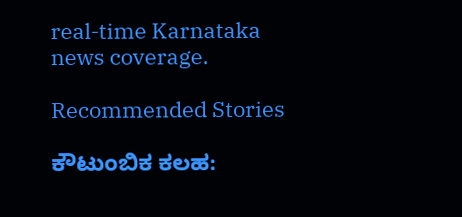real‑time Karnataka news coverage.

Recommended Stories

ಕೌಟುಂಬಿಕ ಕಲಹ: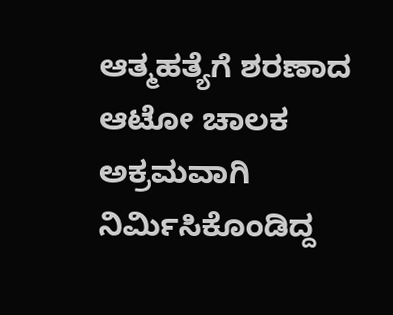ಆತ್ಮಹತ್ಯೆಗೆ ಶರಣಾದ ಆಟೋ ಚಾಲಕ
ಅಕ್ರಮವಾಗಿ ನಿರ್ಮಿಸಿಕೊಂಡಿದ್ದ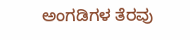ಅಂಗಡಿಗಳ ತೆರವು